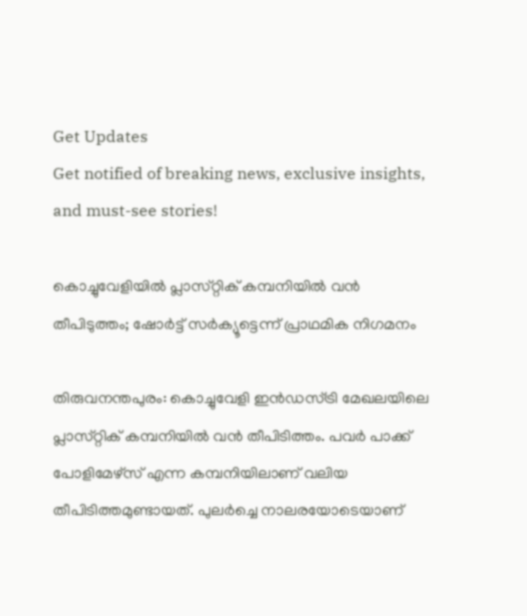Get Updates
Get notified of breaking news, exclusive insights, and must-see stories!

കൊച്ചുവേളിയിൽ പ്ലാസ്‌റ്റിക്‌ കമ്പനിയിൽ വൻ തീപിടുത്തം; ഷോർട്ട് സർക്യൂട്ടെന്ന് പ്രാഥമിക നിഗമനം

തിരുവനന്തപുരം: കൊച്ചുവേളി ഇൻഡസ്ട്രി മേഖലയിലെ പ്ലാസ്‌റ്റിക് കമ്പനിയിൽ വൻ തീപിടിത്തം. പവർ പാക്ക് പോളിമേഴ്‌സ് എന്ന കമ്പനിയിലാണ് വലിയ തീപിടിത്തമുണ്ടായത്. പുലർച്ചെ നാലരയോടെയാണ്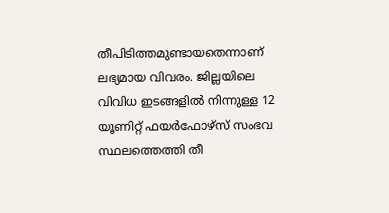തീപിടിത്തമുണ്ടായതെന്നാണ് ലഭ്യമായ വിവരം. ജില്ലയിലെ വിവിധ ഇടങ്ങളിൽ നിന്നുള്ള 12 യൂണിറ്റ് ഫയർഫോഴ്‌സ് സംഭവ സ്ഥലത്തെത്തി തീ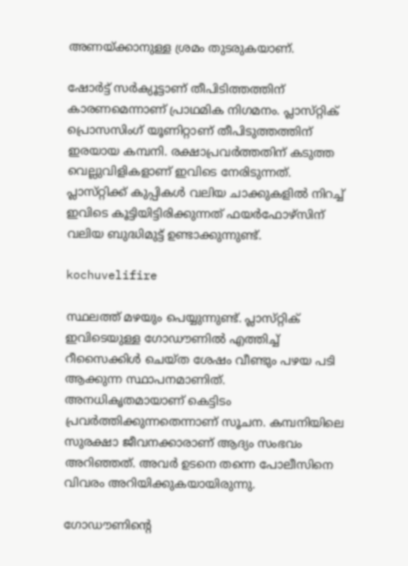അണയ്ക്കാനുള്ള ശ്രമം തുടരുകയാണ്.

ഷോർട്ട് സർക്യൂട്ടാണ് തീപിടിത്തത്തിന് കാരണമെന്നാണ് പ്രാഥമിക നിഗമനം. പ്ലാസ്‌റ്റിക്‌ പ്രൊസസിംഗ് യൂണിറ്റാണ് തീപിടുത്തത്തിന് ഇരയായ കമ്പനി. രക്ഷാപ്രവർത്തതിന് കടുത്ത വെല്ലുവിളികളാണ് ഇവിടെ നേരിടുന്നത്. പ്ലാസ്‌റ്റിക്ക് കുപ്പികൾ വലിയ ചാക്കുകളിൽ നിറച്ച് ഇവിടെ കൂട്ടിയിട്ടിരിക്കുന്നത് ഫയർഫോഴ്‌സിന് വലിയ ബുദ്ധിമുട്ട് ഉണ്ടാക്കുന്നുണ്ട്.

kochuvelifire

സ്ഥലത്ത് മഴയും പെയ്യുന്നുണ്ട്. പ്ലാസ്‌റ്റിക് ഇവിടെയുള്ള ഗോഡൗണിൽ എത്തിച്ച് റീസൈക്കിൾ ചെയ്‌ത ശേഷം വീണ്ടും പഴയ പടി ആക്കുന്ന സ്ഥാപനമാണിത്. അനധികൃതമായാണ് കെട്ടിടം പ്രവർത്തിക്കുന്നതെന്നാണ് സൂചന. കമ്പനിയിലെ സുരക്ഷാ ജീവനക്കാരാണ് ആദ്യം സംഭവം അറിഞ്ഞത്. അവർ ഉടനെ തന്നെ പോലീസിനെ വിവരം അറിയിക്കുകയായിരുന്നു.

ഗോഡൗണിന്റെ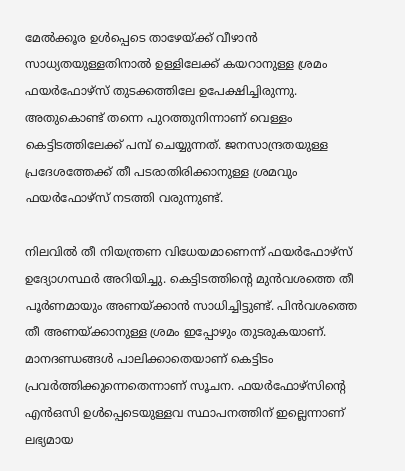മേൽക്കൂര ഉൾപ്പെടെ താഴേയ്ക്ക് വീഴാൻ സാധ്യതയുള്ളതിനാൽ ഉള്ളിലേക്ക് കയറാനുള്ള ശ്രമം ഫയർഫോഴ്‌സ്‌ തുടക്കത്തിലേ ഉപേക്ഷിച്ചിരുന്നു. അതുകൊണ്ട് തന്നെ പുറത്തുനിന്നാണ് വെള്ളം കെട്ടിടത്തിലേക്ക് പമ്പ് ചെയ്യുന്നത്. ജനസാന്ദ്രതയുള്ള പ്രദേശത്തേക്ക് തീ പടരാതിരിക്കാനുള്ള ശ്രമവും ഫയർഫോഴ്‌സ് നടത്തി വരുന്നുണ്ട്.

നിലവിൽ തീ നിയന്ത്രണ വിധേയമാണെന്ന് ഫയർഫോഴ്‌സ് ഉദ്യോഗസ്ഥർ അറിയിച്ചു. കെട്ടിടത്തിന്റെ മുൻവശത്തെ തീ പൂർണമായും അണയ്ക്കാൻ സാധിച്ചിട്ടുണ്ട്. പിൻവശത്തെ തീ അണയ്ക്കാനുള്ള ശ്രമം ഇപ്പോഴും തുടരുകയാണ്. മാനദണ്ഡങ്ങൾ പാലിക്കാതെയാണ് കെട്ടിടം പ്രവർത്തിക്കുന്നെതെന്നാണ് സൂചന. ഫയർഫോഴ്‌സിന്റെ എൻഒസി ഉൾപ്പെടെയുള്ളവ സ്ഥാപനത്തിന് ഇല്ലെന്നാണ് ലഭ്യമായ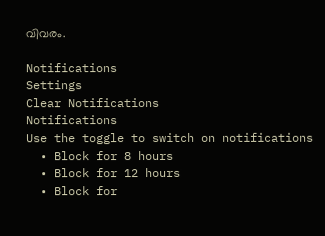വിവരം.

Notifications
Settings
Clear Notifications
Notifications
Use the toggle to switch on notifications
  • Block for 8 hours
  • Block for 12 hours
  • Block for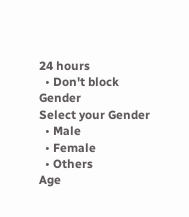24 hours
  • Don't block
Gender
Select your Gender
  • Male
  • Female
  • Others
Age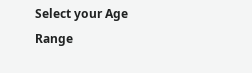Select your Age Range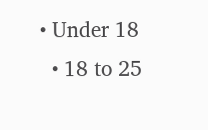• Under 18
  • 18 to 25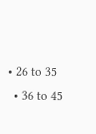• 26 to 35
  • 36 to 45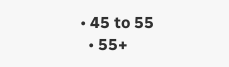• 45 to 55
  • 55+